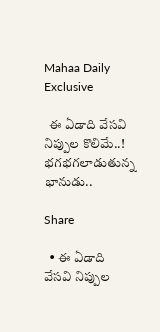Mahaa Daily Exclusive

  ఈ ఏడాది వేసవి నిప్పుల కొలిమే..! భగభగలాడుతున్న భానుడు..

Share

  • ఈ ఏడాది వేసవి నిప్పుల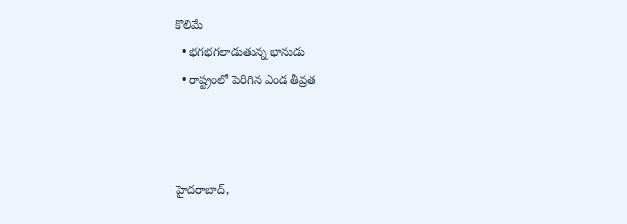కొలిమే
  • భగభగలాడుతున్న భానుడు
  • రాష్ట్రంలో పెరిగిన ఎండ తీవ్రత



హైదరాబాద్,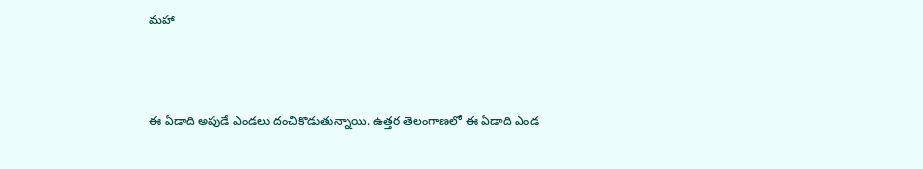మహా



ఈ ఏడాది అపుడే ఎండలు దంచికొడుతున్నాయి. ఉత్తర తెలంగాణలో ఈ ఏడాది ఎండ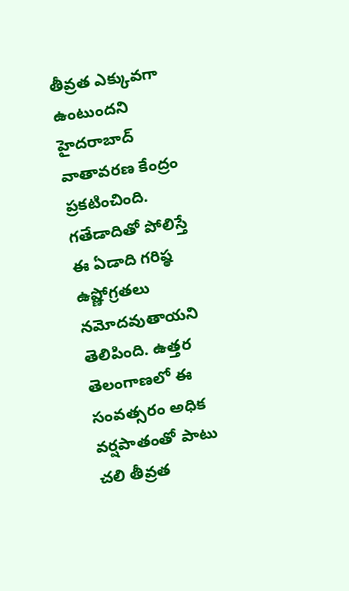తీవ్రత ఎక్కువగా ఉంటుందని హైదరాబాద్‌ వాతావరణ కేంద్రం ప్రకటించింది. గతేడాదితో పోలిస్తే ఈ ఏడాది గరిష్ఠ ఉష్ణోగ్రతలు నమోదవుతాయని తెలిపింది. ఉత్తర తెలంగాణలో ఈ సంవత్సరం అధిక వర్షపాతంతో పాటు చలి తీవ్రత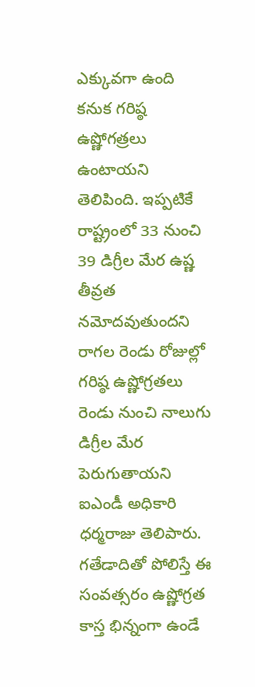ఎక్కువగా ఉంది కనుక గరిష్ఠ ఉష్ణోగత్రలు ఉంటాయని తెలిపింది. ఇప్పటికే రాష్ట్రంలో 33 నుంచి 39 డిగ్రీల మేర ఉష్ణ తీవ్రత నమోదవుతుందని రాగల రెండు రోజుల్లో గరిష్ఠ ఉష్ణోగ్రతలు రెండు నుంచి నాలుగు డిగ్రీల మేర పెరుగుతాయని ఐఎండీ అధికారి ధర్మరాజు తెలిపారు. గతేడాదితో పోలిస్తే ఈ సంవత్సరం ఉష్ణోగ్రత కాస్త భిన్నంగా ఉండే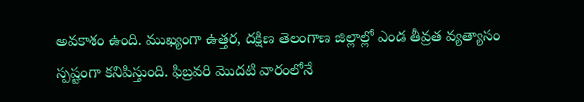అవకాశం ఉంది. ముఖ్యంగా ఉత్తర, దక్షిణ తెలంగాణ జిల్లాల్లో ఎండ తీవ్రత వ్యత్యాసం స్పష్టంగా కనిపిస్తుంది. ఫిబ్రవరి మొదటి వారంలోనే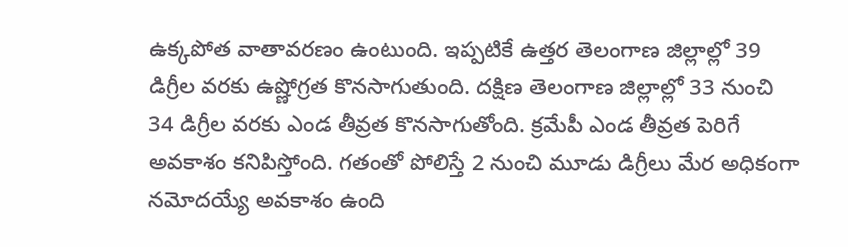ఉక్కపోత వాతావరణం ఉంటుంది. ఇప్పటికే ఉత్తర తెలంగాణ జిల్లాల్లో 39 డిగ్రీల వరకు ఉష్ణోగ్రత కొనసాగుతుంది. దక్షిణ తెలంగాణ జిల్లాల్లో 33 నుంచి 34 డిగ్రీల వరకు ఎండ తీవ్రత కొనసాగుతోంది. క్రమేపీ ఎండ తీవ్రత పెరిగే అవకాశం కనిపిస్తోంది. గతంతో పోలిస్తే 2 నుంచి మూడు డిగ్రీలు మేర అధికంగా నమోదయ్యే అవకాశం ఉంది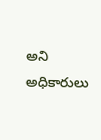అని అధికారులు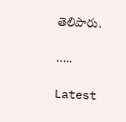తెలిపారు.

…..

Latest